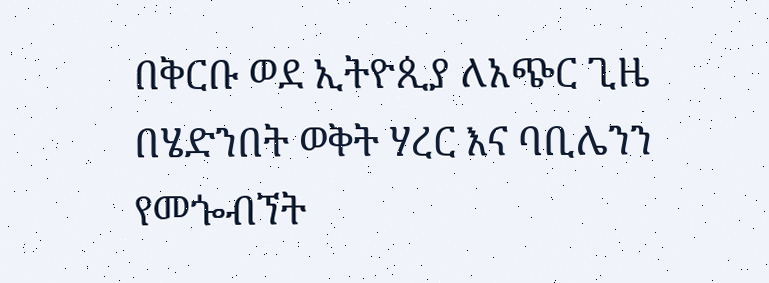በቅርቡ ወደ ኢትዮጲያ ለአጭር ጊዜ በሄድንበት ወቅት ሃረር እና ባቢሌንን የመጐብኘት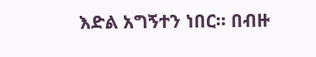እድል አግኝተን ነበር። በብዙ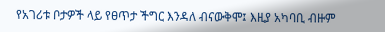የአገሪቱ ቦታዎች ላይ የፀጥታ ችግር እንዳለ ብናውቅሞ፤ እዚያ አካባቢ ብዙም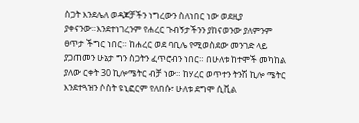ስጋት እንደሌለ ወዳጆቻችን ነግረውን ስለነበር ነው ወደዚያ ያቀናንው።እንደተነገረንም የሐረር ጉብኝታችንን ያከናወንው ያለምንም ፀጥታ ችግር ነበር። ከሐረር ወደ ባቢሌ የሚወስደው መንገድ ላይ ያጋጠመን ሁኔታ ግን ስጋትን ፈጥሮብን ነበር። በሁለቱ ከተሞች መካከል ያለው ርቀት 30 ኪሎሜትር ብቻ ነው። ከሃረር ወጥተን ትንሽ ኪሎ ሜትር እንደተጓዝን ሶስት ዩኒፎርም የለበሱ፣ ሁለቱ ደግሞ ሲቪል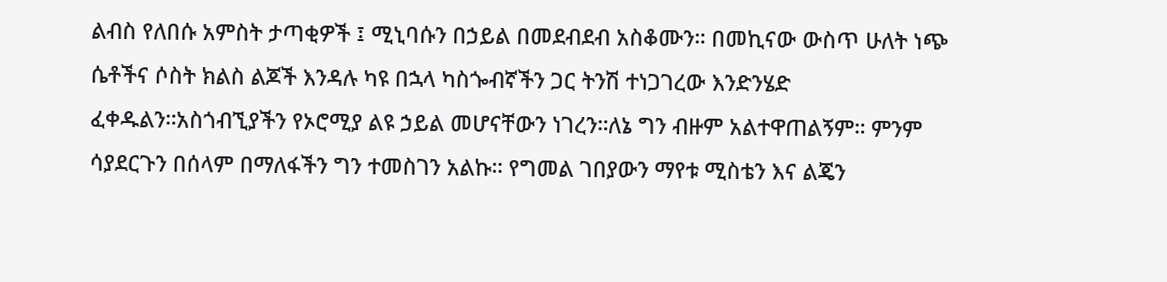ልብስ የለበሱ አምስት ታጣቂዎች ፤ ሚኒባሱን በኃይል በመደብደብ አስቆሙን። በመኪናው ውስጥ ሁለት ነጭ ሴቶችና ሶስት ክልስ ልጆች እንዳሉ ካዩ በኋላ ካስጐብኛችን ጋር ትንሽ ተነጋገረው እንድንሄድ ፈቀዱልን።አስጎብኚያችን የኦሮሚያ ልዩ ኃይል መሆናቸውን ነገረን።ለኔ ግን ብዙም አልተዋጠልኝም። ምንም ሳያደርጉን በሰላም በማለፋችን ግን ተመስገን አልኩ። የግመል ገበያውን ማየቱ ሚስቴን እና ልጄን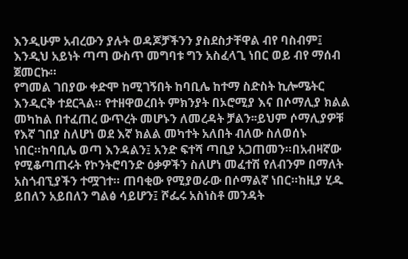እንዲሁም አብረውን ያሉት ወዳጆቻችንን ያስደስታቸዋል ብየ ባስብም፤ እንዲህ አይነት ጣጣ ውስጥ መግባቱ ግን አስፈላጊ ነበር ወይ ብየ ማሰብ ጀመርኩ።
የግመል ገበያው ቀድሞ ከሚገኝበት ከባቢሌ ከተማ ስድስት ኪሎሜትር እንዲርቅ ተደርጓል። የተዘዋወረበት ምክንያት በኦሮሚያ እና በሶማሊያ ክልል መካከል በተፈጠረ ውጥረት መሆኑን ለመረዳት ቻልን፡፡ይህም ሶማሊያዎቹ የእኛ ገበያ ስለሆነ ወደ እኛ ክልል መካተት አለበት ብለው ስለወሰኑ ነበር።ከባቢሌ ወጣ እንዳልን፤ አንድ ፍተሻ ጣቢያ አጋጠመን።በአብዛኛው የሚቆጣጠሩት የኮንትሮባንድ ዕቃዎችን ስለሆነ መፈተሽ የለብንም በማለት አስጎብኚያችን ተሟገተ። ጠባቂው የሚያወራው በሶማልኛ ነበር።ከዚያ ሂዱ ይበለን አይበለን ግልፅ ሳይሆን፤ ሾፌሩ አስነስቶ መንዳት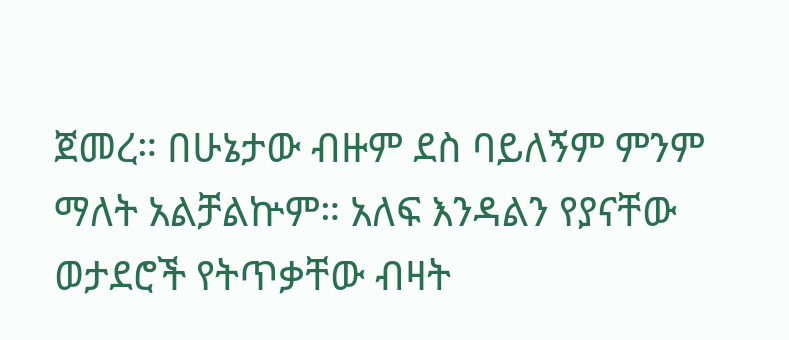ጀመረ። በሁኔታው ብዙም ደስ ባይለኝም ምንም ማለት አልቻልኵም። አለፍ እንዳልን የያናቸው ወታደሮች የትጥቃቸው ብዛት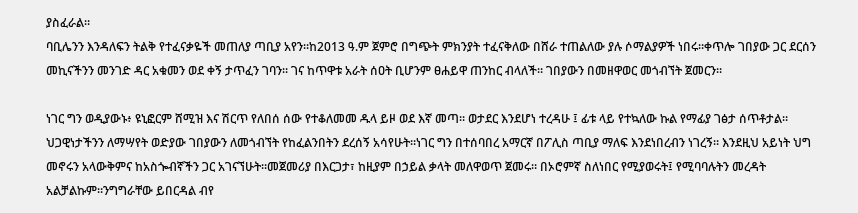ያስፈራል።
ባቢሌንን እንዳለፍን ትልቅ የተፈናቃዬች መጠለያ ጣቢያ አየን።ከ2013 ዓ.ም ጀምሮ በግጭት ምክንያት ተፈናቅለው በሸራ ተጠልለው ያሉ ሶማልያዎች ነበሩ።ቀጥሎ ገበያው ጋር ደርሰን መኪናችንን መንገድ ዳር አቁመን ወደ ቀኝ ታጥፈን ገባን። ገና ከጥዋቱ አራት ሰዐት ቢሆንም ፀሐይዋ ጠንከር ብላለች። ገበያውን በመዘዋወር መጎብኘት ጀመርን።

ነገር ግን ወዲያውኑ፥ ዩኒፎርም ሸሚዝ እና ሽርጥ የለበሰ ሰው የተቆለመመ ዱላ ይዞ ወደ እኛ መጣ። ወታደር እንደሆነ ተረዳሁ ፤ ፊቱ ላይ የተኳለው ኩል የማፊያ ገፅታ ሰጥቶታል። ህጋዊነታችንን ለማሣየት ወድያው ገበያውን ለመጎብኘት የከፈልንበትን ደረሰኝ አሳየሁት።ነገር ግን በተሰባበረ አማርኛ በፖሊስ ጣቢያ ማለፍ እንደነበረብን ነገረኝ። እንደዚህ አይነት ህግ መኖሩን አላውቅምና ከአስጐብኛችን ጋር አገናኘሁት።መጀመሪያ በእርጋታ፣ ከዚያም በኃይል ቃላት መለዋወጥ ጀመሩ። በኦሮምኛ ስለነበር የሚያወሩት፤ የሚባባሉትን መረዳት አልቻልኩም።ንግግራቸው ይበርዳል ብየ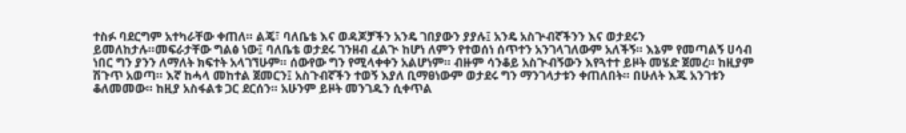ተስፉ ባደርግም አተካራቸው ቀጠለ። ልጄ፣ ባለቤቴ እና ወዳጆቻችን አንዴ ገበያውን ያያሉ፤ አንዴ አስጕብኛችንን እና ወታደሩን ይመለከታሉ።መፍራታቸው ግልፅ ነው፤ ባለቤቴ ወታደሩ ገንዘብ ፈልጒ ከሆነ ለምን የተወሰነ ሰጥተን አንገላገለውም አለችኝ። እኔም የመጣልኝ ሀሳብ ነበር ግን ያንን ለማለት ክፍተት አላገኘሁም። ሰውየው ግን የሚላቀቀን አልሆነም። ብዙም ሳንቆይ አስጒብኝውን እየጓተተ ይዞት መሄድ ጀመረ። ከዚያም ሽጉጥ አወጣ። እኛ ከሓላ መከተል ጀመርን፤ አስጉብኛችን ተወኝ እያለ ቢማፀነውም ወታደሩ ግን ማንገላታቱን ቀጠለበት። በሁለት እጁ አንገቱን ቆለመመው። ከዚያ አስፋልቱ ጋር ደርሰን። አሁንም ይዞት መንገዱን ሲቀጥል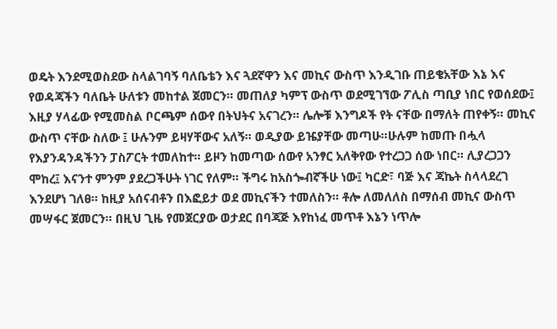ወዴት እንደሚወስደው ስላልገባኝ ባለቤቴን እና ጓደኛዋን እና መኪና ውስጥ እንዲገቡ ጠይቄአቸው እኔ እና የወዳጃችን ባለቤት ሁለቱን መከተል ጀመርን። መጠለያ ካምፕ ውስጥ ወደሚገኘው ፖሊስ ጣቢያ ነበር የወሰደው፤ እዚያ ሃላፊው የሚመስል ቦርጫም ሰውየ በትህትና አናገረን። ሌሎቹ እንግዶች የት ናቸው በማለት ጠየቀኝ። መኪና ውስጥ ናቸው ስለው ፤ ሁሉንም ይዛሃቸውና አለኝ። ወዲያው ይዤያቸው መጣሁ።ሁሉም ከመጡ በሗላ የእያንዳንዳችንን ፓስፖርት ተመለከተ። ይዞን ከመጣው ሰውየ አንፃር አለቅየው የተረጋጋ ሰው ነበር። ሊያረጋጋን ሞከረ፤ እናንተ ምንም ያደረጋችሁት ነገር የለም። ችግሩ ከአስጐብኛችሁ ነው፤ ካርድ፣ ባጅ እና ጃኬት ስላላደረገ እንደሆነ ገለፀ። ከዚያ አሰናብቶን በእፎይታ ወደ መኪናችን ተመለስን። ቶሎ ለመለለስ በማሰብ መኪና ውስጥ መሣፋር ጀመርን። በዚህ ጊዜ የመጀርያው ወታደር በባጃጅ እየከነፈ መጥቶ እኔን ነጥሎ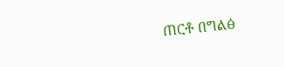ጠርቶ በግልፅ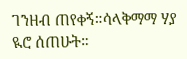ገንዘብ ጠየቀኝ።ሳላቅማማ ሃያ ዪሮ ሰጠሁት።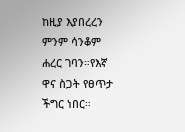ከዚያ እያበረረን ምንም ሳንቆም ሐረር ገባን።የእኛ ዋና ስጋት የፀጥታ ችግር ነበር።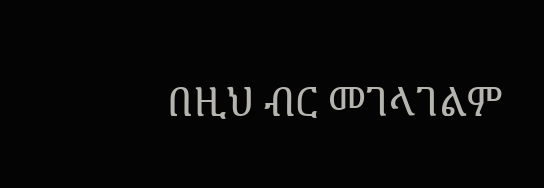በዚህ ብር መገላገልም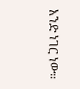አንድ ነገር ነው።